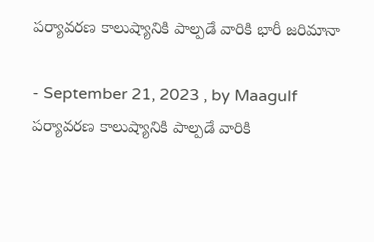పర్యావరణ కాలుష్యానికి పాల్పడే వారికి భారీ జరిమానా

- September 21, 2023 , by Maagulf
పర్యావరణ కాలుష్యానికి పాల్పడే వారికి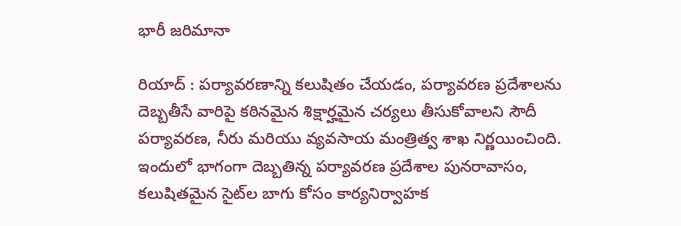భారీ జరిమానా

రియాద్ : పర్యావరణాన్ని కలుషితం చేయడం, పర్యావరణ ప్రదేశాలను దెబ్బతీసే వారిపై కఠినమైన శిక్షార్హమైన చర్యలు తీసుకోవాలని సౌదీ పర్యావరణ, నీరు మరియు వ్యవసాయ మంత్రిత్వ శాఖ నిర్ణయించింది. ఇందులో భాగంగా దెబ్బతిన్న పర్యావరణ ప్రదేశాల పునరావాసం,  కలుషితమైన సైట్‌ల బాగు కోసం కార్యనిర్వాహక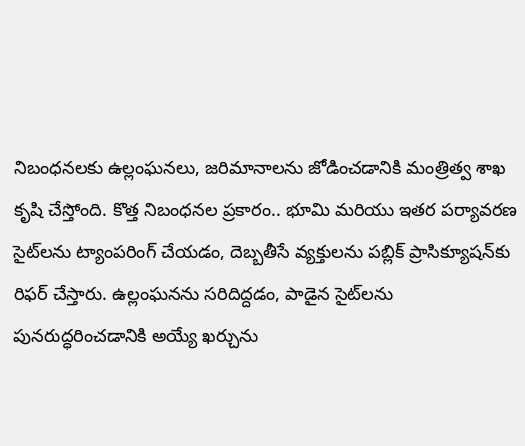నిబంధనలకు ఉల్లంఘనలు, జరిమానాలను జోడించడానికి మంత్రిత్వ శాఖ కృషి చేస్తోంది. కొత్త నిబంధనల ప్రకారం.. భూమి మరియు ఇతర పర్యావరణ సైట్‌లను ట్యాంపరింగ్ చేయడం, దెబ్బతీసే వ్యక్తులను పబ్లిక్ ప్రాసిక్యూషన్‌కు రిఫర్ చేస్తారు. ఉల్లంఘనను సరిదిద్దడం, పాడైన సైట్‌లను పునరుద్ధరించడానికి అయ్యే ఖర్చును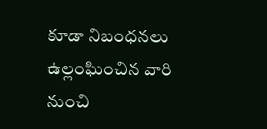కూడా నిబంధనలు ఉల్లంఘించిన వారి నుంచి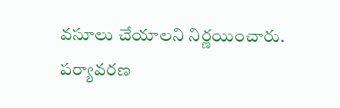వసూలు చేయాలని నిర్ణయించారు. పర్యావరణ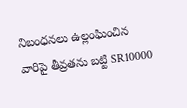నిబంధనలు ఉల్లంఘించిన వారిపై తీవ్రతను బట్టి SR10000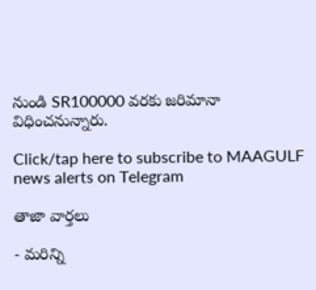నుండి SR100000 వరకు జరిమానా విధించనున్నారు.

Click/tap here to subscribe to MAAGULF news alerts on Telegram

తాజా వార్తలు

- మరిన్ని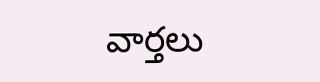వార్తలు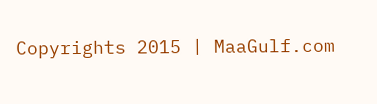Copyrights 2015 | MaaGulf.com